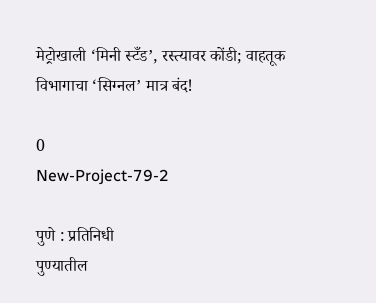मेट्रोखाली ‘मिनी स्टँड’, रस्त्यावर कोंडी; वाहतूक विभागाचा ‘सिग्नल’ मात्र बंद!

0
New-Project-79-2

पुणे : प्रतिनिधी
पुण्यातील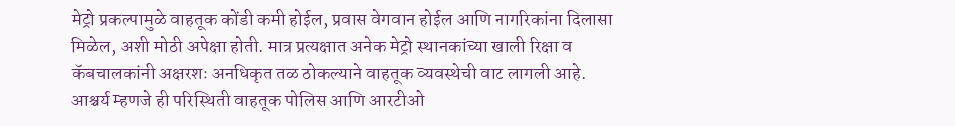मेट्रो प्रकल्पामुळे वाहतूक कोंडी कमी होईल, प्रवास वेगवान होईल आणि नागरिकांना दिलासा मिळेल, अशी मोठी अपेक्षा होती. मात्र प्रत्यक्षात अनेक मेट्रो स्थानकांच्या खाली रिक्षा व कॅबचालकांनी अक्षरशः अनधिकृत तळ ठोकल्याने वाहतूक व्यवस्थेची वाट लागली आहे. आश्चर्य म्हणजे ही परिस्थिती वाहतूक पोलिस आणि आरटीओ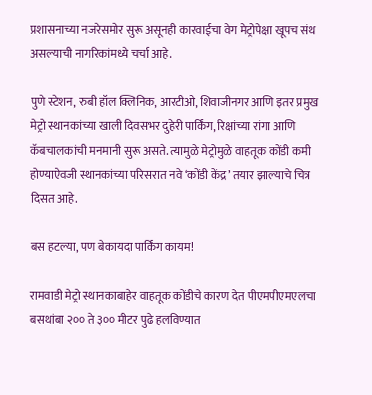प्रशासनाच्या नजरेसमोर सुरू असूनही कारवाईचा वेग मेट्रोपेक्षा खूपच संथ असल्याची नागरिकांमध्ये चर्चा आहे.

पुणे स्टेशन, रुबी हॉल क्लिनिक, आरटीओ, शिवाजीनगर आणि इतर प्रमुख मेट्रो स्थानकांच्या खाली दिवसभर दुहेरी पार्किंग, रिक्षांच्या रांगा आणि कॅबचालकांची मनमानी सुरू असते. त्यामुळे मेट्रोमुळे वाहतूक कोंडी कमी होण्याऐवजी स्थानकांच्या परिसरात नवे ‘कोंडी केंद्र’ तयार झाल्याचे चित्र दिसत आहे.

बस हटल्या, पण बेकायदा पार्किंग कायम!

रामवाडी मेट्रो स्थानकाबाहेर वाहतूक कोंडीचे कारण देत पीएमपीएमएलचा बसथांबा २०० ते ३०० मीटर पुढे हलविण्यात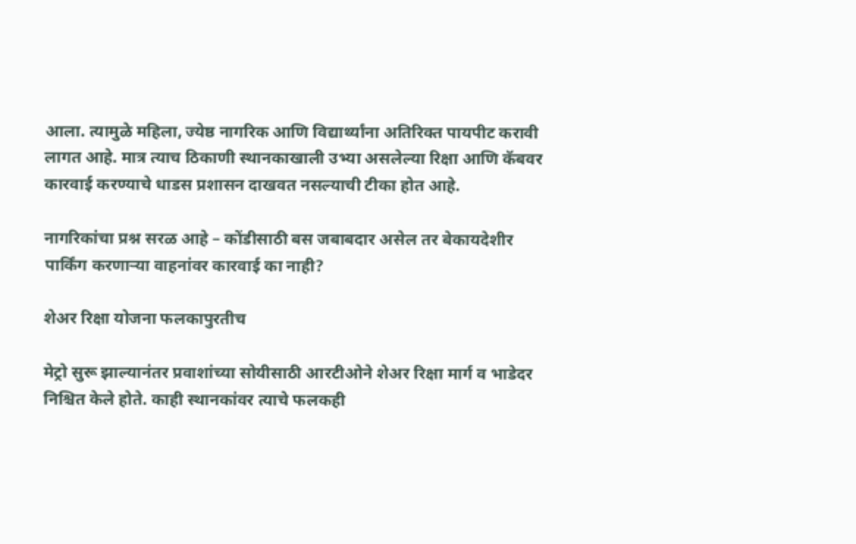आला. त्यामुळे महिला, ज्येष्ठ नागरिक आणि विद्यार्थ्यांना अतिरिक्त पायपीट करावी लागत आहे. मात्र त्याच ठिकाणी स्थानकाखाली उभ्या असलेल्या रिक्षा आणि कॅबवर कारवाई करण्याचे धाडस प्रशासन दाखवत नसल्याची टीका होत आहे.

नागरिकांचा प्रश्न सरळ आहे – कोंडीसाठी बस जबाबदार असेल तर बेकायदेशीर पार्किंग करणाऱ्या वाहनांवर कारवाई का नाही?

शेअर रिक्षा योजना फलकापुरतीच

मेट्रो सुरू झाल्यानंतर प्रवाशांच्या सोयीसाठी आरटीओने शेअर रिक्षा मार्ग व भाडेदर निश्चित केले होते. काही स्थानकांवर त्याचे फलकही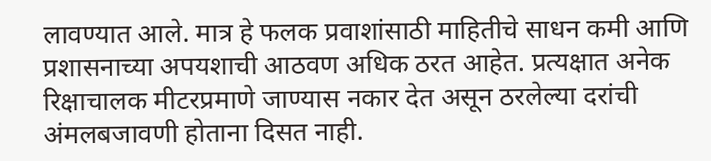लावण्यात आले. मात्र हे फलक प्रवाशांसाठी माहितीचे साधन कमी आणि प्रशासनाच्या अपयशाची आठवण अधिक ठरत आहेत. प्रत्यक्षात अनेक रिक्षाचालक मीटरप्रमाणे जाण्यास नकार देत असून ठरलेल्या दरांची अंमलबजावणी होताना दिसत नाही.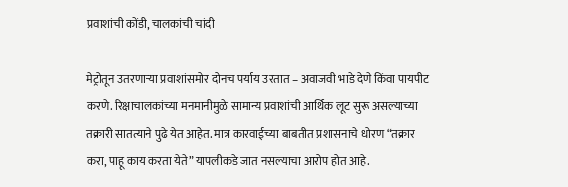प्रवाशांची कोंडी, चालकांची चांदी

मेट्रोतून उतरणाऱ्या प्रवाशांसमोर दोनच पर्याय उरतात – अवाजवी भाडे देणे किंवा पायपीट करणे. रिक्षाचालकांच्या मनमानीमुळे सामान्य प्रवाशांची आर्थिक लूट सुरू असल्याच्या तक्रारी सातत्याने पुढे येत आहेत. मात्र कारवाईच्या बाबतीत प्रशासनाचे धोरण “तक्रार करा, पाहू काय करता येते” यापलीकडे जात नसल्याचा आरोप होत आहे.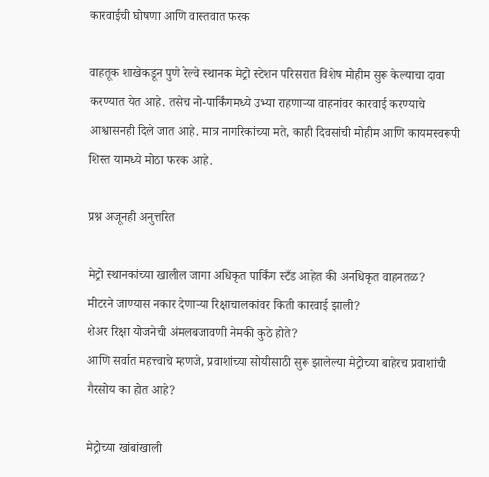कारवाईची घोषणा आणि वास्तवात फरक

वाहतूक शाखेकडून पुणे रेल्वे स्थानक मेट्रो स्टेशन परिसरात विशेष मोहीम सुरू केल्याचा दावा करण्यात येत आहे. तसेच नो-पार्किंगमध्ये उभ्या राहणाऱ्या वाहनांवर कारवाई करण्याचे आश्वासनही दिले जात आहे. मात्र नागरिकांच्या मते, काही दिवसांची मोहीम आणि कायमस्वरूपी शिस्त यामध्ये मोठा फरक आहे.

प्रश्न अजूनही अनुत्तरित

मेट्रो स्थानकांच्या खालील जागा अधिकृत पार्किंग स्टँड आहेत की अनधिकृत वाहनतळ?
मीटरने जाण्यास नकार देणाऱ्या रिक्षाचालकांवर किती कारवाई झाली?
शेअर रिक्षा योजनेची अंमलबजावणी नेमकी कुठे होते?
आणि सर्वात महत्त्वाचे म्हणजे, प्रवाशांच्या सोयीसाठी सुरू झालेल्या मेट्रोच्या बाहेरच प्रवाशांची गैरसोय का होत आहे?

मेट्रोच्या खांबांखाली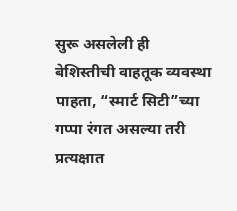सुरू असलेली ही बेशिस्तीची वाहतूक व्यवस्था पाहता, “स्मार्ट सिटी”च्या गप्पा रंगत असल्या तरी प्रत्यक्षात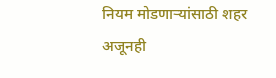नियम मोडणाऱ्यांसाठी शहर अजूनही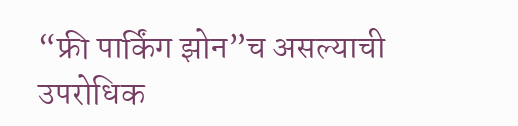“फ्री पार्किंग झोन”च असल्याची उपरोधिक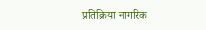प्रतिक्रिया नागरिक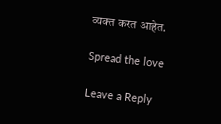व्यक्त करत आहेत.

Spread the love

Leave a Reply